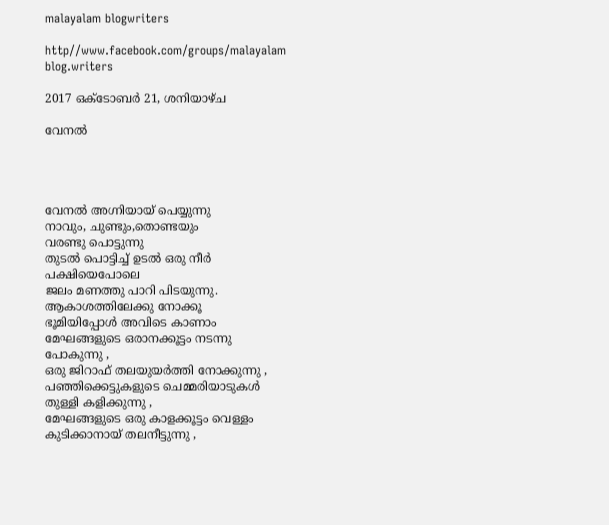malayalam blogwriters

http//www.facebook.com/groups/malayalam blog.writers

2017 ഒക്‌ടോബർ 21, ശനിയാഴ്‌ച

വേനൽ




വേനൽ അഗ്നിയായ് പെയ്യുന്നു
നാവും, ചുണ്ടും,തൊണ്ടയും
വരണ്ടു പൊട്ടുന്നു
തുടൽ പൊട്ടിച്ച് ഉടൽ ഒരു നീർ
പക്ഷിയെപോലെ
ജലം മണത്തു പാറി പിടയുന്നു.
ആകാശത്തിലേക്കു നോക്കൂ
ഭൂമിയിപ്പോൾ അവിടെ കാണാം
മേഘങ്ങളുടെ ഒരാനക്കൂട്ടം നടന്നു
പോകുന്നു ,
ഒരു ജിറാഫ് തലയുയർത്തി നോക്കുന്നു ,
പഞ്ഞിക്കെട്ടുകളുടെ ചെമ്മരിയാടുകൾ
തുള്ളി കളിക്കുന്നു ,
മേഘങ്ങളുടെ ഒരു കാളക്കൂട്ടം വെള്ളം
കുടിക്കാനായ് തലനീട്ടുന്നു ,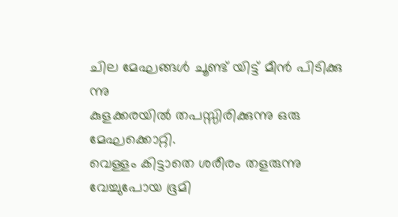ചില മേഘങ്ങൾ ചൂണ്ട് യിട്ട് മീൻ പിടിക്കു
ന്നു
കുളക്കരയിൽ തപസ്സിരിക്കുന്നു ഒരു
മേഘക്കൊറ്റി.
വെള്ളം കിട്ടാതെ ശരീരം തളരുന്നു
വേച്ചുപോയ ഭൂമി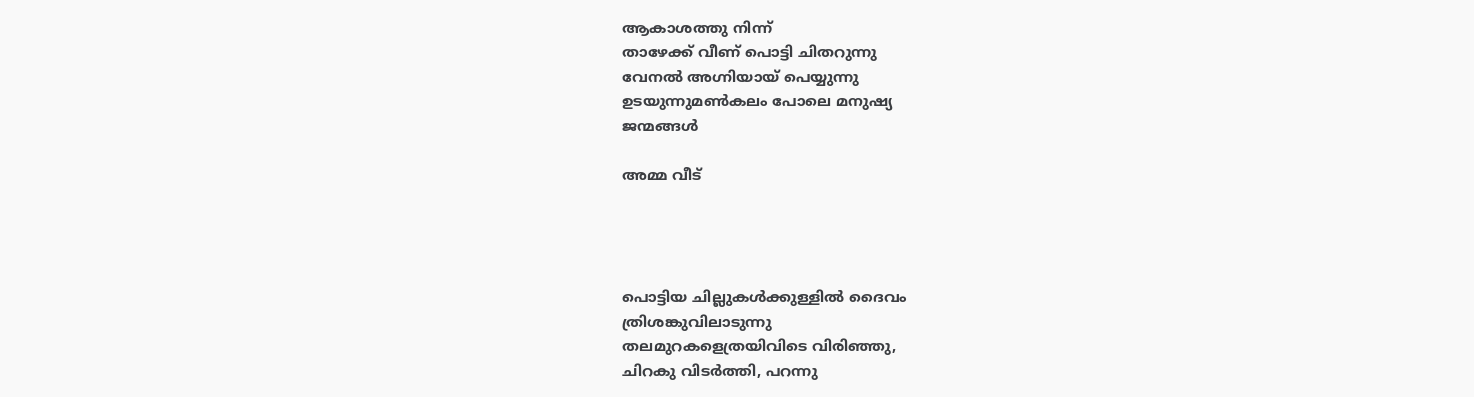ആകാശത്തു നിന്ന്
താഴേക്ക് വീണ് പൊട്ടി ചിതറുന്നു
വേനൽ അഗ്നിയായ് പെയ്യുന്നു
ഉടയുന്നുമൺകലം പോലെ മനുഷ്യ
ജന്മങ്ങൾ

അമ്മ വീട്




പൊട്ടിയ ചില്ലുകൾക്കുള്ളിൽ ദൈവം
ത്രിശങ്കുവിലാടുന്നു
തലമുറകളെത്രയിവിടെ വിരിഞ്ഞു,
ചിറകു വിടർത്തി, പറന്നു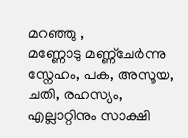മറഞ്ഞു ,
മണ്ണോടു മണ്ണ്ചേർന്നു
സ്നേഹം, പക, അസൂയ, ചതി, രഹസ്യം,
എല്ലാറ്റിനും സാക്ഷി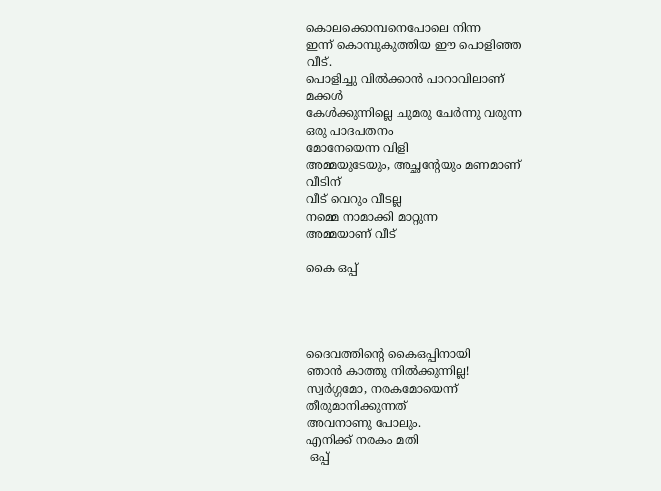കൊലക്കൊമ്പനെപോലെ നിന്ന
ഇന്ന് കൊമ്പുകുത്തിയ ഈ പൊളിഞ്ഞ
വീട്.
പൊളിച്ചു വിൽക്കാൻ പാറാവിലാണ്
മക്കൾ
കേൾക്കുന്നില്ലെ ചുമരു ചേർന്നു വരുന്ന
ഒരു പാദപതനം
മോനേയെന്ന വിളി
അമ്മയുടേയും, അച്ഛന്റേയും മണമാണ്
വീടിന്
വീട് വെറും വീടല്ല
നമ്മെ നാമാക്കി മാറ്റുന്ന
അമ്മയാണ് വീട്

കൈ ഒപ്പ്




ദൈവത്തിന്റെ കൈഒപ്പിനായി
ഞാൻ കാത്തു നിൽക്കുന്നില്ല!
സ്വർഗ്ഗമോ, നരകമോയെന്ന്
തീരുമാനിക്കുന്നത്
അവനാണു പോലും.
എനിക്ക് നരകം മതി
 ഒപ്പ്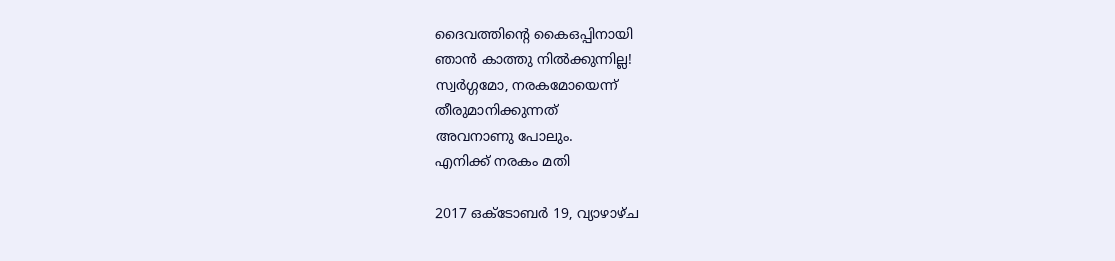ദൈവത്തിന്റെ കൈഒപ്പിനായി
ഞാൻ കാത്തു നിൽക്കുന്നില്ല!
സ്വർഗ്ഗമോ, നരകമോയെന്ന്
തീരുമാനിക്കുന്നത്
അവനാണു പോലും.
എനിക്ക് നരകം മതി

2017 ഒക്‌ടോബർ 19, വ്യാഴാഴ്‌ച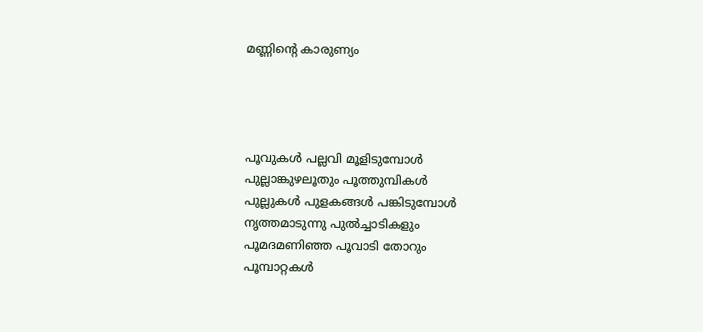മണ്ണിന്റെ കാരുണ്യം




പൂവുകൾ പല്ലവി മൂളിടുമ്പോൾ
പുല്ലാങ്കുഴലൂതും പൂത്തുമ്പികൾ
പുല്ലുകൾ പുളകങ്ങൾ പങ്കിടുമ്പോൾ
നൃത്തമാടുന്നു പുൽച്ചാടികളും
പൂമദമണിഞ്ഞ പൂവാടി തോറും
പൂമ്പാറ്റകൾ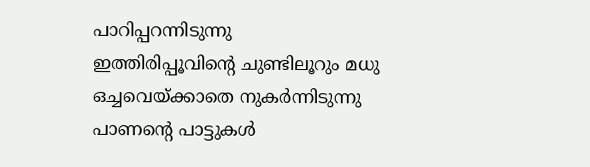പാറിപ്പറന്നിടുന്നു
ഇത്തിരിപ്പൂവിന്റെ ചുണ്ടിലൂറും മധു
ഒച്ചവെയ്ക്കാതെ നുകർന്നിടുന്നു
പാണന്റെ പാട്ടുകൾ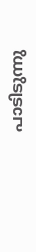പാടിടുന്നു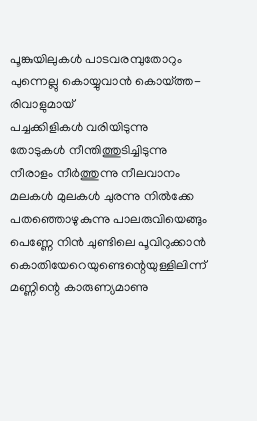പൂങ്കുയിലുകൾ പാടവരമ്പുതോറും
പുന്നെല്ലു കൊയ്യുവാൻ കൊയ്ത്ത-
രിവാളുമായ്
പച്ചക്കിളികൾ വരിയിടുന്നു
തോടുകൾ നീന്തിത്തുടിച്ചിടുന്നു
നീരാളം നീർത്തുന്നു നീലവാനം
മലകൾ മുലകൾ ചുരന്നു നിൽക്കേ
പതഞ്ഞൊഴുകുന്നു പാലരുവിയെങ്ങും
പെണ്ണേ നിൻ ചുണ്ടിലെ പൂവിറുക്കാൻ
കൊതിയേറെയുണ്ടെന്റെയുള്ളിലിന്ന്
മണ്ണിന്റെ കാരുണ്യമാണു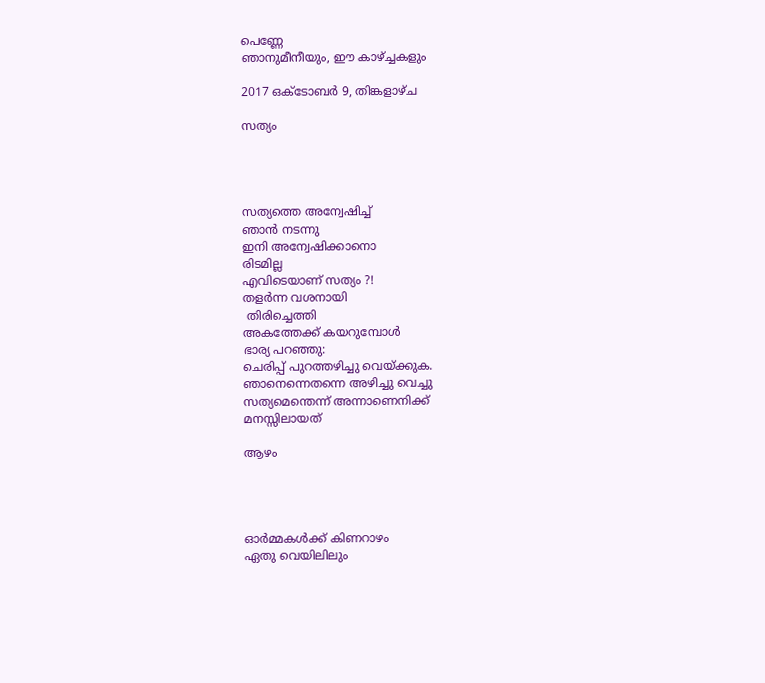പെണ്ണേ
ഞാനുമീനീയും, ഈ കാഴ്ച്ചകളും

2017 ഒക്‌ടോബർ 9, തിങ്കളാഴ്‌ച

സത്യം




സത്യത്തെ അന്വേഷിച്ച്
ഞാൻ നടന്നു
ഇനി അന്വേഷിക്കാനൊ
രിടമില്ല
എവിടെയാണ് സത്യം ?!
തളർന്ന വശനായി
 തിരിച്ചെത്തി
അകത്തേക്ക് കയറുമ്പോൾ
ഭാര്യ പറഞ്ഞു:
ചെരിപ്പ് പുറത്തഴിച്ചു വെയ്ക്കുക.
ഞാനെന്നെതന്നെ അഴിച്ചു വെച്ചു
സത്യമെന്തെന്ന് അന്നാണെനിക്ക്
മനസ്സിലായത്

ആഴം




ഓർമ്മകൾക്ക് കിണറാഴം
ഏതു വെയിലിലും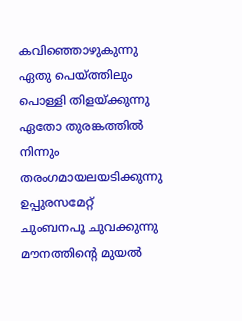കവിഞ്ഞൊഴുകുന്നു
ഏതു പെയ്ത്തിലും
പൊള്ളി തിളയ്ക്കുന്നു
ഏതോ തുരങ്കത്തിൽ
നിന്നും
തരംഗമായലയടിക്കുന്നു
ഉപ്പുരസമേറ്റ്
ചുംബനപൂ ചുവക്കുന്നു
മൗനത്തിന്റെ മുയൽ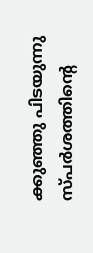ക്കുഞ്ഞു പിടയുന്നു
സ്പർശത്തിന്റെ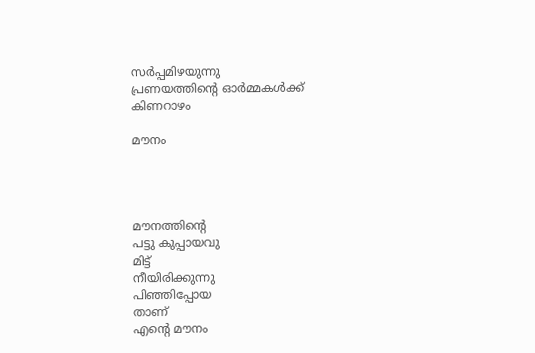സർപ്പമിഴയുന്നു
പ്രണയത്തിന്റെ ഓർമ്മകൾക്ക്
കിണറാഴം

മൗനം




മൗനത്തിന്റെ
പട്ടു കുപ്പായവു
മിട്ട്
നീയിരിക്കുന്നു
പിഞ്ഞിപ്പോയ
താണ്
എന്റെ മൗനം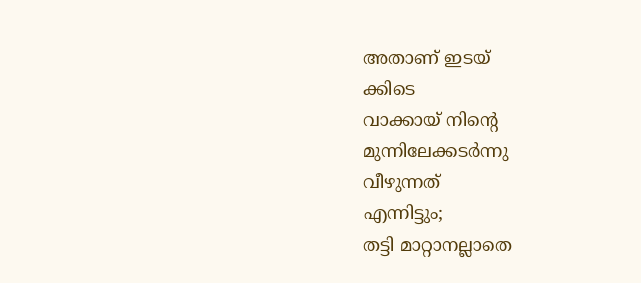അതാണ് ഇടയ്
ക്കിടെ
വാക്കായ് നിന്റെ
മുന്നിലേക്കടർന്നു
വീഴുന്നത്
എന്നിട്ടും;
തട്ടി മാറ്റാനല്ലാതെ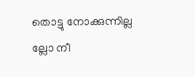തൊട്ടു നോക്കുന്നില്ല
ല്ലോ നീ